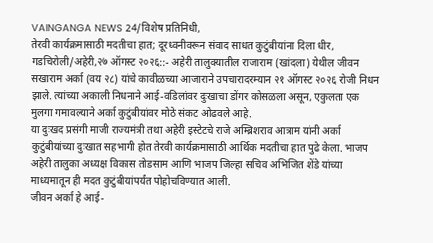VAINGANGA NEWS 24/विशेष प्रतिनिधी,
तेरवी कार्यक्रमासाठी मदतीचा हात; दूरध्वनीवरून संवाद साधत कुटुंबीयांना दिला धीर,
गडचिरोली/अहेरी,२७ ऑगस्ट २०२६::- अहेरी तालुक्यातील राजाराम (खांदला) येथील जीवन सखाराम अर्का (वय २८) यांचे कावीळच्या आजाराने उपचारादरम्यान २१ ऑगस्ट २०२६ रोजी निधन झाले. त्यांच्या अकाली निधनाने आई-वडिलांवर दुःखाचा डोंगर कोसळला असून, एकुलता एक मुलगा गमावल्याने अर्का कुटुंबीयांवर मोठे संकट ओढवले आहे.
या दुःखद प्रसंगी माजी राज्यमंत्री तथा अहेरी इस्टेटचे राजे अम्ब्रिशराव आत्राम यांनी अर्का कुटुंबीयांच्या दुःखात सहभागी होत तेरवी कार्यक्रमासाठी आर्थिक मदतीचा हात पुढे केला. भाजप अहेरी तालुका अध्यक्ष विकास तोडसाम आणि भाजप जिल्हा सचिव अभिजित शेंडे यांच्या माध्यमातून ही मदत कुटुंबीयांपर्यंत पोहोचविण्यात आली.
जीवन अर्का हे आई-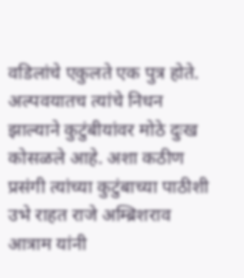वडिलांचे एकुलते एक पुत्र होते. अल्पवयातच त्यांचे निधन झाल्याने कुटुंबीयांवर मोठे दुःख कोसळले आहे. अशा कठीण प्रसंगी त्यांच्या कुटुंबाच्या पाठीशी उभे राहत राजे अम्ब्रिशराव आत्राम यांनी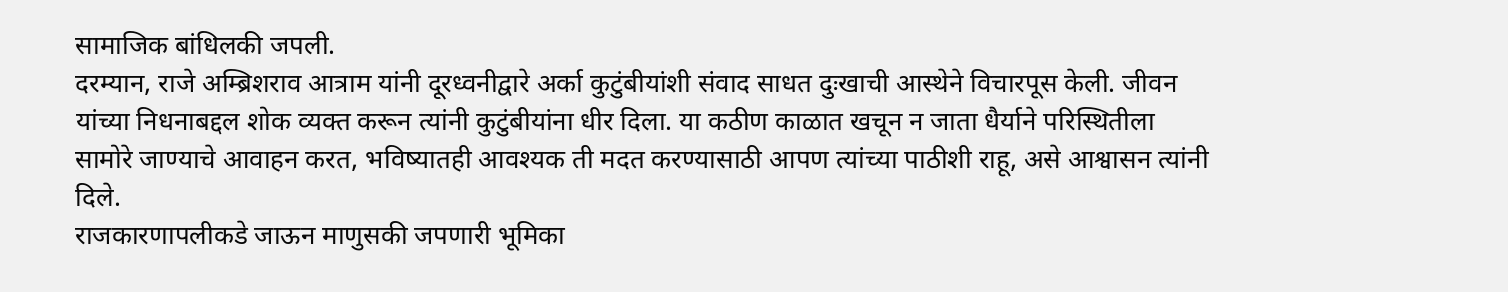सामाजिक बांधिलकी जपली.
दरम्यान, राजे अम्ब्रिशराव आत्राम यांनी दूरध्वनीद्वारे अर्का कुटुंबीयांशी संवाद साधत दुःखाची आस्थेने विचारपूस केली. जीवन यांच्या निधनाबद्दल शोक व्यक्त करून त्यांनी कुटुंबीयांना धीर दिला. या कठीण काळात खचून न जाता धैर्याने परिस्थितीला सामोरे जाण्याचे आवाहन करत, भविष्यातही आवश्यक ती मदत करण्यासाठी आपण त्यांच्या पाठीशी राहू, असे आश्वासन त्यांनी दिले.
राजकारणापलीकडे जाऊन माणुसकी जपणारी भूमिका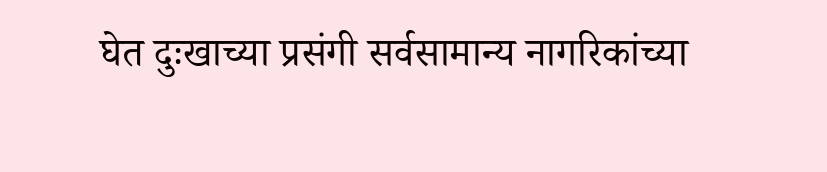घेत दुःखाच्या प्रसंगी सर्वसामान्य नागरिकांच्या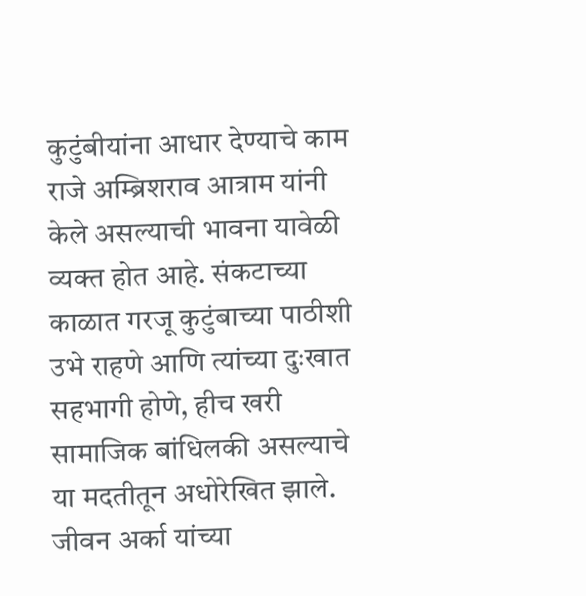कुटुंबीयांना आधार देण्याचे काम राजे अम्ब्रिशराव आत्राम यांनी केले असल्याची भावना यावेळी व्यक्त होत आहे. संकटाच्या काळात गरजू कुटुंबाच्या पाठीशी उभे राहणे आणि त्यांच्या दुःखात सहभागी होणे, हीच खरी सामाजिक बांधिलकी असल्याचे या मदतीतून अधोरेखित झाले.
जीवन अर्का यांच्या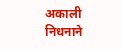अकाली निधनाने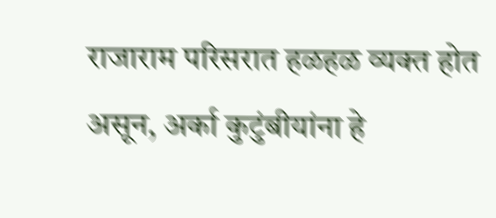राजाराम परिसरात हळहळ व्यक्त होत असून, अर्का कुटुंबीयांना हे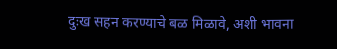दुःख सहन करण्याचे बळ मिळावे, अशी भावना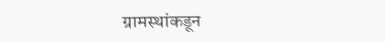ग्रामस्थांकडून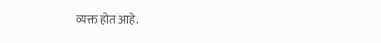व्यक्त होत आहे.